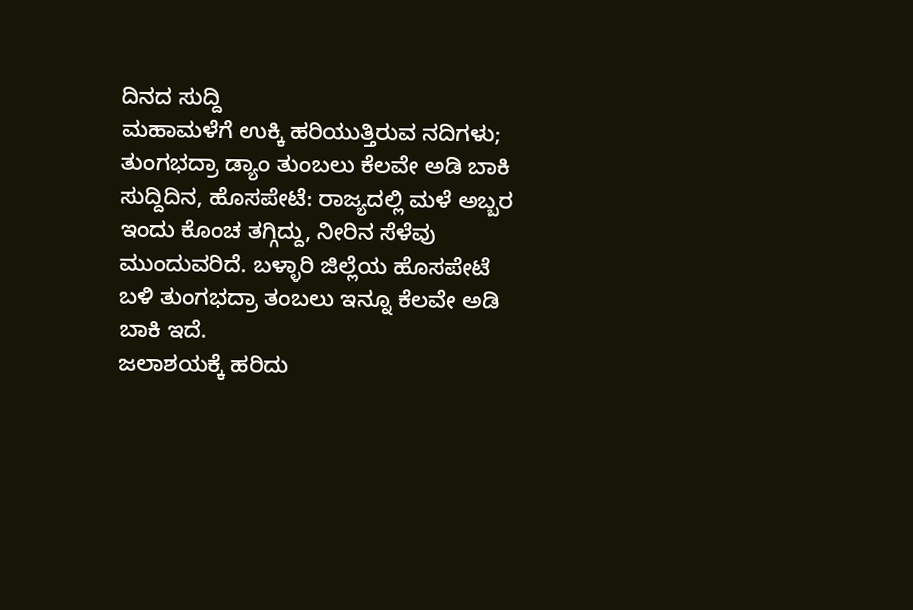ದಿನದ ಸುದ್ದಿ
ಮಹಾಮಳೆಗೆ ಉಕ್ಕಿ ಹರಿಯುತ್ತಿರುವ ನದಿಗಳು; ತುಂಗಭದ್ರಾ ಡ್ಯಾಂ ತುಂಬಲು ಕೆಲವೇ ಅಡಿ ಬಾಕಿ
ಸುದ್ದಿದಿನ, ಹೊಸಪೇಟೆ: ರಾಜ್ಯದಲ್ಲಿ ಮಳೆ ಅಬ್ಬರ ಇಂದು ಕೊಂಚ ತಗ್ಗಿದ್ದು, ನೀರಿನ ಸೆಳೆವು ಮುಂದುವರಿದೆ. ಬಳ್ಳಾರಿ ಜಿಲ್ಲೆಯ ಹೊಸಪೇಟೆ ಬಳಿ ತುಂಗಭದ್ರಾ ತಂಬಲು ಇನ್ನೂ ಕೆಲವೇ ಅಡಿ ಬಾಕಿ ಇದೆ.
ಜಲಾಶಯಕ್ಕೆ ಹರಿದು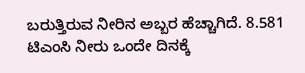ಬರುತ್ತಿರುವ ನೀರಿನ ಅಬ್ಬರ ಹೆಚ್ಚಾಗಿದೆ. 8.581 ಟಿಎಂಸಿ ನೀರು ಒಂದೇ ದಿನಕ್ಕೆ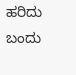ಹರಿದು ಬಂದು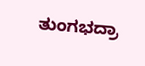ತುಂಗಭದ್ರಾ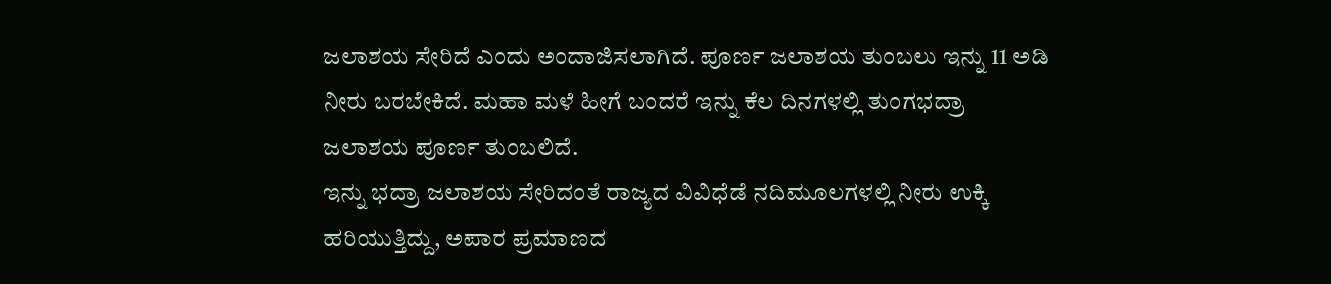ಜಲಾಶಯ ಸೇರಿದೆ ಎಂದು ಅಂದಾಜಿಸಲಾಗಿದೆ. ಪೂರ್ಣ ಜಲಾಶಯ ತುಂಬಲು ಇನ್ನು 11 ಅಡಿ ನೀರು ಬರಬೇಕಿದೆ. ಮಹಾ ಮಳೆ ಹೀಗೆ ಬಂದರೆ ಇನ್ನು ಕೆಲ ದಿನಗಳಲ್ಲಿ ತುಂಗಭದ್ರಾ ಜಲಾಶಯ ಪೂರ್ಣ ತುಂಬಲಿದೆ.
ಇನ್ನು ಭದ್ರಾ ಜಲಾಶಯ ಸೇರಿದಂತೆ ರಾಜ್ಯದ ವಿವಿಧೆಡೆ ನದಿಮೂಲಗಳಲ್ಲಿ ನೀರು ಉಕ್ಕಿ ಹರಿಯುತ್ತಿದ್ದು, ಅಪಾರ ಪ್ರಮಾಣದ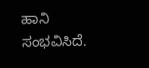ಹಾನಿ ಸಂಭವಿಸಿದೆ.